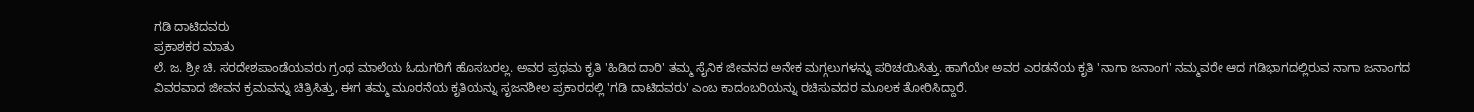ಗಡಿ ದಾಟಿದವರು
ಪ್ರಕಾಶಕರ ಮಾತು
ಲೆ. ಜ. ಶ್ರೀ ಚಿ. ಸರದೇಶಪಾಂಡೆಯವರು ಗ್ರಂಥ ಮಾಲೆಯ ಓದುಗರಿಗೆ ಹೊಸಬರಲ್ಲ. ಅವರ ಪ್ರಥಮ ಕೃತಿ 'ಹಿಡಿದ ದಾರಿ' ತಮ್ಮ ಸೈನಿಕ ಜೀವನದ ಅನೇಕ ಮಗ್ಗಲುಗಳನ್ನು ಪರಿಚಯಿಸಿತ್ತು. ಹಾಗೆಯೇ ಅವರ ಎರಡನೆಯ ಕೃತಿ 'ನಾಗಾ ಜನಾಂಗ' ನಮ್ಮವರೇ ಆದ ಗಡಿಭಾಗದಲ್ಲಿರುವ ನಾಗಾ ಜನಾಂಗದ ವಿವರವಾದ ಜೀವನ ಕ್ರಮವನ್ನು ಚಿತ್ರಿಸಿತ್ತು, ಈಗ ತಮ್ಮ ಮೂರನೆಯ ಕೃತಿಯನ್ನು ಸೃಜನಶೀಲ ಪ್ರಕಾರದಲ್ಲಿ 'ಗಡಿ ದಾಟಿದವರು' ಎಂಬ ಕಾದಂಬರಿಯನ್ನು ರಚಿಸುವದರ ಮೂಲಕ ತೋರಿಸಿದ್ದಾರೆ.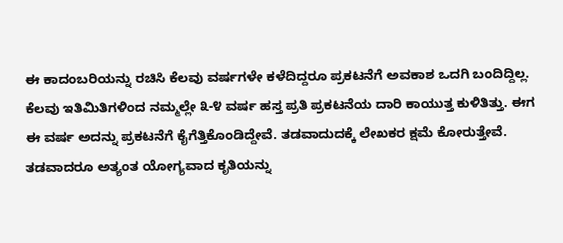ಈ ಕಾದಂಬರಿಯನ್ನು ರಚಿಸಿ ಕೆಲವು ವರ್ಷಗಳೇ ಕಳೆದಿದ್ದರೂ ಪ್ರಕಟನೆಗೆ ಅವಕಾಶ ಒದಗಿ ಬಂದಿದ್ದಿಲ್ಲ. ಕೆಲವು ಇತಿಮಿತಿಗಳಿಂದ ನಮ್ಮಲ್ಲೇ ೩-೪ ವರ್ಷ ಹಸ್ತ ಪ್ರತಿ ಪ್ರಕಟನೆಯ ದಾರಿ ಕಾಯುತ್ತ ಕುಳಿತಿತ್ತು. ಈಗ ಈ ವರ್ಷ ಅದನ್ನು ಪ್ರಕಟನೆಗೆ ಕೈಗೆತ್ತಿಕೊಂಡಿದ್ದೇವೆ. ತಡವಾದುದಕ್ಕೆ ಲೇಖಕರ ಕ್ಷಮೆ ಕೋರುತ್ತೇವೆ. ತಡವಾದರೂ ಅತ್ಯಂತ ಯೋಗ್ಯವಾದ ಕೃತಿಯನ್ನು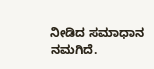ನೀಡಿದ ಸಮಾಧಾನ ನಮಗಿದೆ.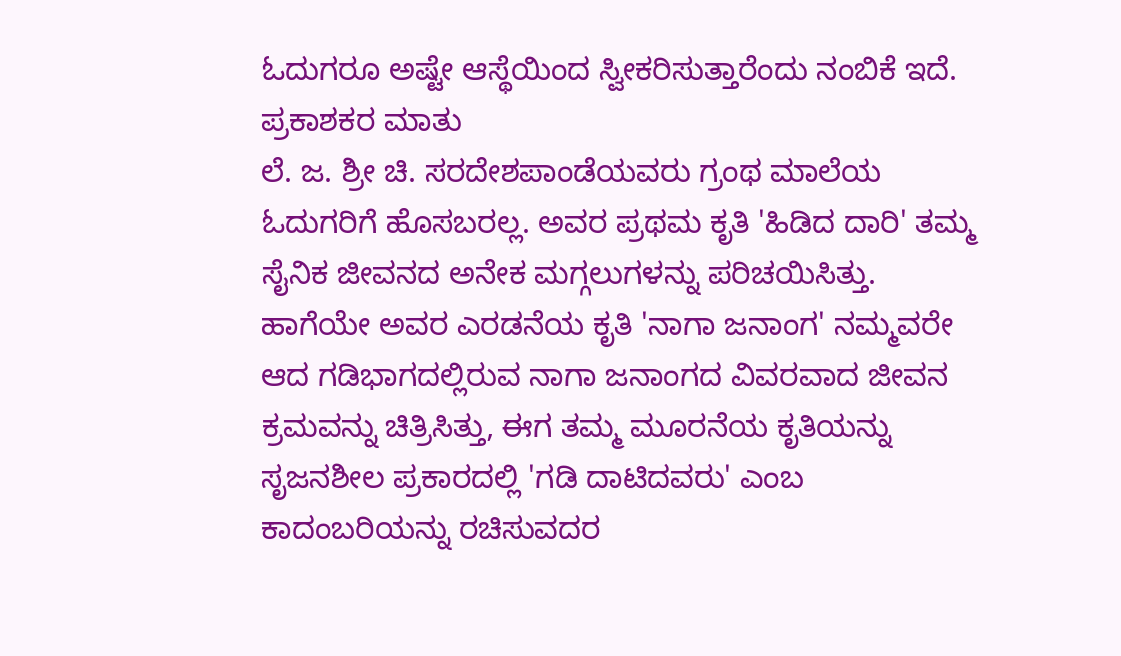ಓದುಗರೂ ಅಷ್ಟೇ ಆಸ್ಥೆಯಿಂದ ಸ್ವೀಕರಿಸುತ್ತಾರೆಂದು ನಂಬಿಕೆ ಇದೆ.
ಪ್ರಕಾಶಕರ ಮಾತು
ಲೆ. ಜ. ಶ್ರೀ ಚಿ. ಸರದೇಶಪಾಂಡೆಯವರು ಗ್ರಂಥ ಮಾಲೆಯ ಓದುಗರಿಗೆ ಹೊಸಬರಲ್ಲ. ಅವರ ಪ್ರಥಮ ಕೃತಿ 'ಹಿಡಿದ ದಾರಿ' ತಮ್ಮ ಸೈನಿಕ ಜೀವನದ ಅನೇಕ ಮಗ್ಗಲುಗಳನ್ನು ಪರಿಚಯಿಸಿತ್ತು. ಹಾಗೆಯೇ ಅವರ ಎರಡನೆಯ ಕೃತಿ 'ನಾಗಾ ಜನಾಂಗ' ನಮ್ಮವರೇ ಆದ ಗಡಿಭಾಗದಲ್ಲಿರುವ ನಾಗಾ ಜನಾಂಗದ ವಿವರವಾದ ಜೀವನ ಕ್ರಮವನ್ನು ಚಿತ್ರಿಸಿತ್ತು, ಈಗ ತಮ್ಮ ಮೂರನೆಯ ಕೃತಿಯನ್ನು ಸೃಜನಶೀಲ ಪ್ರಕಾರದಲ್ಲಿ 'ಗಡಿ ದಾಟಿದವರು' ಎಂಬ ಕಾದಂಬರಿಯನ್ನು ರಚಿಸುವದರ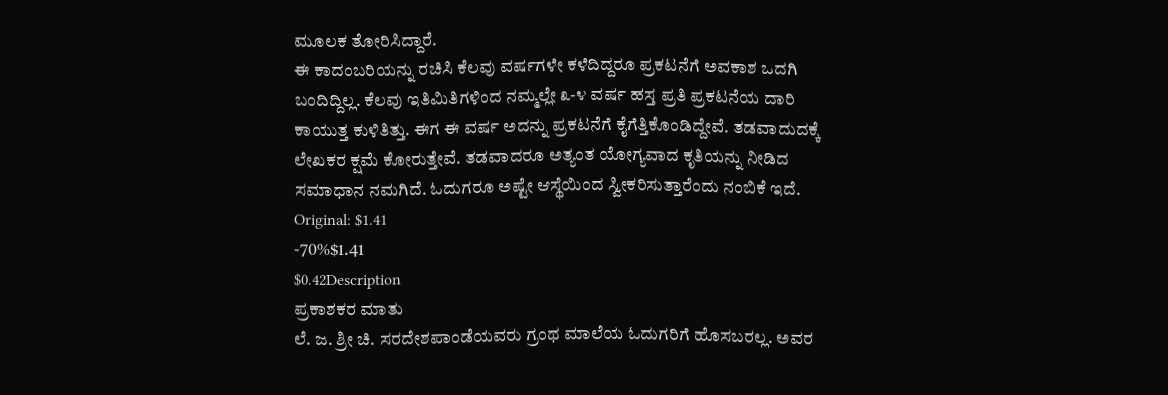ಮೂಲಕ ತೋರಿಸಿದ್ದಾರೆ.
ಈ ಕಾದಂಬರಿಯನ್ನು ರಚಿಸಿ ಕೆಲವು ವರ್ಷಗಳೇ ಕಳೆದಿದ್ದರೂ ಪ್ರಕಟನೆಗೆ ಅವಕಾಶ ಒದಗಿ ಬಂದಿದ್ದಿಲ್ಲ. ಕೆಲವು ಇತಿಮಿತಿಗಳಿಂದ ನಮ್ಮಲ್ಲೇ ೩-೪ ವರ್ಷ ಹಸ್ತ ಪ್ರತಿ ಪ್ರಕಟನೆಯ ದಾರಿ ಕಾಯುತ್ತ ಕುಳಿತಿತ್ತು. ಈಗ ಈ ವರ್ಷ ಅದನ್ನು ಪ್ರಕಟನೆಗೆ ಕೈಗೆತ್ತಿಕೊಂಡಿದ್ದೇವೆ. ತಡವಾದುದಕ್ಕೆ ಲೇಖಕರ ಕ್ಷಮೆ ಕೋರುತ್ತೇವೆ. ತಡವಾದರೂ ಅತ್ಯಂತ ಯೋಗ್ಯವಾದ ಕೃತಿಯನ್ನು ನೀಡಿದ ಸಮಾಧಾನ ನಮಗಿದೆ. ಓದುಗರೂ ಅಷ್ಟೇ ಆಸ್ಥೆಯಿಂದ ಸ್ವೀಕರಿಸುತ್ತಾರೆಂದು ನಂಬಿಕೆ ಇದೆ.
Original: $1.41
-70%$1.41
$0.42Description
ಪ್ರಕಾಶಕರ ಮಾತು
ಲೆ. ಜ. ಶ್ರೀ ಚಿ. ಸರದೇಶಪಾಂಡೆಯವರು ಗ್ರಂಥ ಮಾಲೆಯ ಓದುಗರಿಗೆ ಹೊಸಬರಲ್ಲ. ಅವರ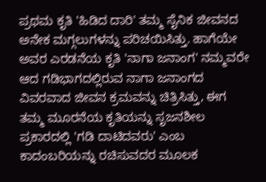ಪ್ರಥಮ ಕೃತಿ 'ಹಿಡಿದ ದಾರಿ' ತಮ್ಮ ಸೈನಿಕ ಜೀವನದ ಅನೇಕ ಮಗ್ಗಲುಗಳನ್ನು ಪರಿಚಯಿಸಿತ್ತು. ಹಾಗೆಯೇ ಅವರ ಎರಡನೆಯ ಕೃತಿ 'ನಾಗಾ ಜನಾಂಗ' ನಮ್ಮವರೇ ಆದ ಗಡಿಭಾಗದಲ್ಲಿರುವ ನಾಗಾ ಜನಾಂಗದ ವಿವರವಾದ ಜೀವನ ಕ್ರಮವನ್ನು ಚಿತ್ರಿಸಿತ್ತು, ಈಗ ತಮ್ಮ ಮೂರನೆಯ ಕೃತಿಯನ್ನು ಸೃಜನಶೀಲ ಪ್ರಕಾರದಲ್ಲಿ 'ಗಡಿ ದಾಟಿದವರು' ಎಂಬ ಕಾದಂಬರಿಯನ್ನು ರಚಿಸುವದರ ಮೂಲಕ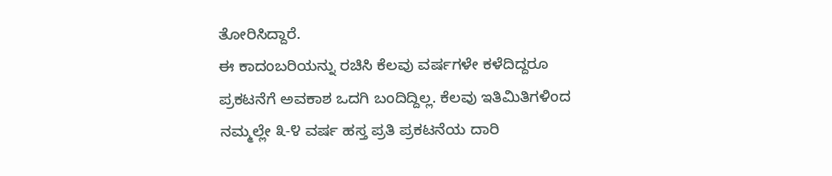ತೋರಿಸಿದ್ದಾರೆ.
ಈ ಕಾದಂಬರಿಯನ್ನು ರಚಿಸಿ ಕೆಲವು ವರ್ಷಗಳೇ ಕಳೆದಿದ್ದರೂ ಪ್ರಕಟನೆಗೆ ಅವಕಾಶ ಒದಗಿ ಬಂದಿದ್ದಿಲ್ಲ. ಕೆಲವು ಇತಿಮಿತಿಗಳಿಂದ ನಮ್ಮಲ್ಲೇ ೩-೪ ವರ್ಷ ಹಸ್ತ ಪ್ರತಿ ಪ್ರಕಟನೆಯ ದಾರಿ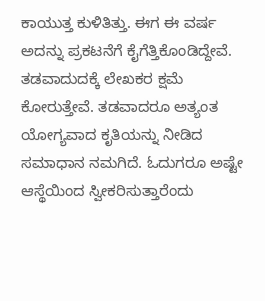ಕಾಯುತ್ತ ಕುಳಿತಿತ್ತು. ಈಗ ಈ ವರ್ಷ ಅದನ್ನು ಪ್ರಕಟನೆಗೆ ಕೈಗೆತ್ತಿಕೊಂಡಿದ್ದೇವೆ. ತಡವಾದುದಕ್ಕೆ ಲೇಖಕರ ಕ್ಷಮೆ ಕೋರುತ್ತೇವೆ. ತಡವಾದರೂ ಅತ್ಯಂತ ಯೋಗ್ಯವಾದ ಕೃತಿಯನ್ನು ನೀಡಿದ ಸಮಾಧಾನ ನಮಗಿದೆ. ಓದುಗರೂ ಅಷ್ಟೇ ಆಸ್ಥೆಯಿಂದ ಸ್ವೀಕರಿಸುತ್ತಾರೆಂದು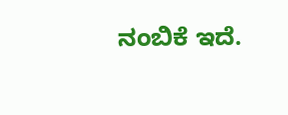ನಂಬಿಕೆ ಇದೆ.